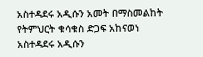አስተዳደሩ አዲሱን አመት በማስመልከት የትምህርት ቁሳቁስ ድጋፍ አከናወነ
አስተዳደሩ አዲሱን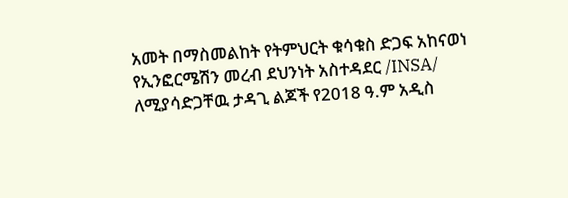አመት በማስመልከት የትምህርት ቁሳቁስ ድጋፍ አከናወነ
የኢንፎርሜሽን መረብ ደህንነት አስተዳደር /INSA/ ለሚያሳድጋቸዉ ታዳጊ ልጆች የ2018 ዓ.ም አዲስ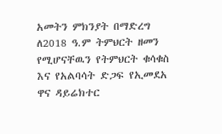አመትን ምክንያት በማድረግ ለ2018 ዓ.ም ትምህርት ዘመን የሚሆናቸዉን የትምህርት ቁሳቁስ እና የአልባሳት ድጋፍ የኢመደአ ዋና ዳይሬክተር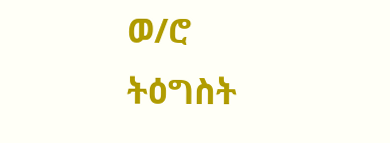ወ/ሮ ትዕግስት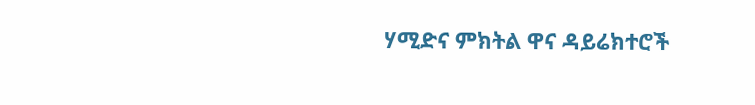ሃሚድና ምክትል ዋና ዳይሬክተሮች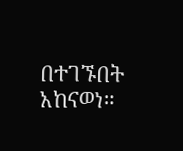በተገኙበት አከናወነ።